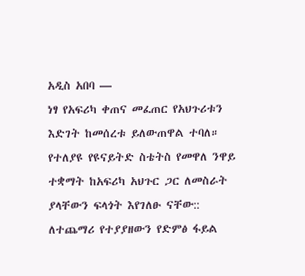አዲስ አበባ —
ነፃ የአፍሪካ ቀጠና መፈጠር የአህጉሪቱን እድገት ከመሰረቱ ይለውጠዋል ተባለ።
የተለያዩ የዩናይትድ ስቴትስ የመዋለ ንዋይ ተቋማት ከአፍሪካ አህጉር ጋር ለመስራት ያላቸውን ፍላጎት እየገለፁ ናቸው::
ለተጨማሪ የተያያዘውን የድምፅ ፋይል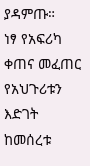ያዳምጡ።
ነፃ የአፍሪካ ቀጠና መፈጠር የአህጉሪቱን እድገት ከመሰረቱ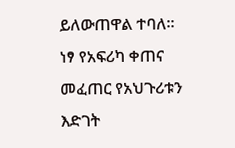ይለውጠዋል ተባለ።
ነፃ የአፍሪካ ቀጠና መፈጠር የአህጉሪቱን እድገት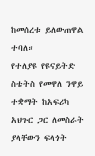ከመሰረቱ ይለውጠዋል ተባለ።
የተለያዩ የዩናይትድ ስቴትስ የመዋለ ንዋይ ተቋማት ከአፍሪካ አህጉር ጋር ለመስራት ያላቸውን ፍላጎት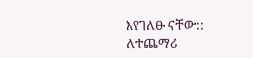እየገለፁ ናቸው::
ለተጨማሪ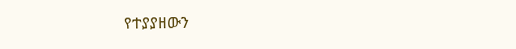የተያያዘውን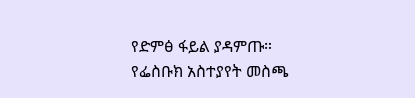የድምፅ ፋይል ያዳምጡ።
የፌስቡክ አስተያየት መስጫ